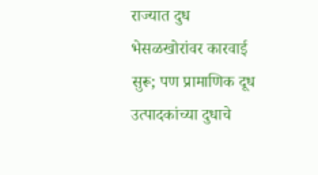राज्यात दुध भेसळखोरांवर कारवाई सुरू; पण प्रामाणिक दूध उत्पादकांच्या दुधाचे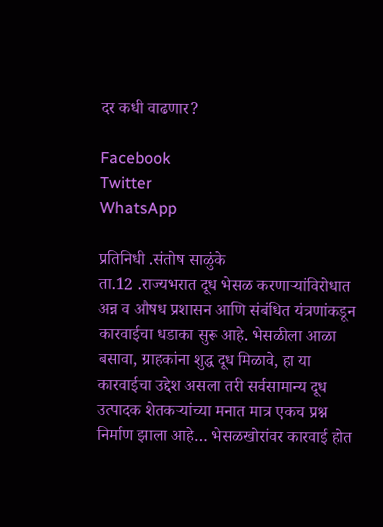दर कधी वाढणार?

Facebook
Twitter
WhatsApp

प्रतिनिधी .संतोष साळुंके
ता.12 .राज्यभरात दूध भेसळ करणाऱ्यांविरोधात अन्न व औषध प्रशासन आणि संबंधित यंत्रणांकडून कारवाईचा धडाका सुरू आहे. भेसळीला आळा बसावा, ग्राहकांना शुद्ध दूध मिळावे, हा या कारवाईचा उद्देश असला तरी सर्वसामान्य दूध उत्पादक शेतकऱ्यांच्या मनात मात्र एकच प्रश्न निर्माण झाला आहे… भेसळखोरांवर कारवाई होत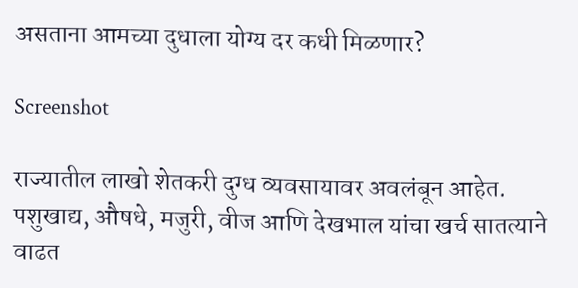असताना आमच्या दुधाला योग्य दर कधी मिळणार?

Screenshot

राज्यातील लाखो शेतकरी दुग्ध व्यवसायावर अवलंबून आहेत. पशुखाद्य, औषधे, मजुरी, वीज आणि देखभाल यांचा खर्च सातत्याने वाढत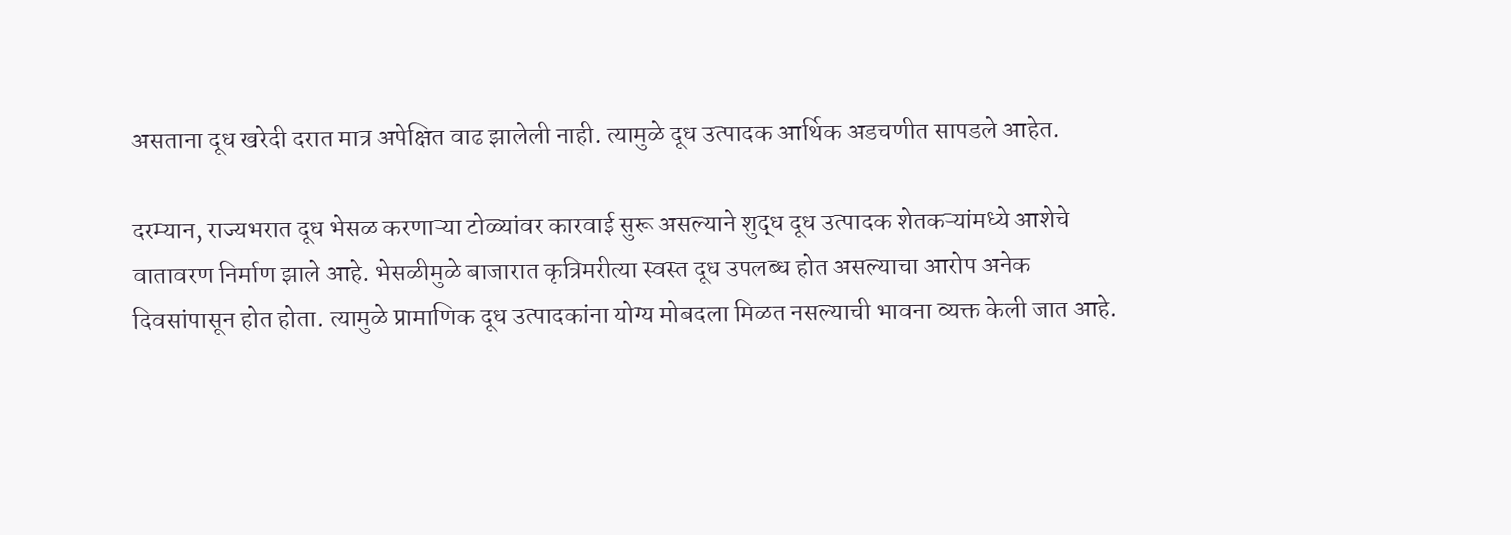असताना दूध खरेदी दरात मात्र अपेक्षित वाढ झालेली नाही. त्यामुळे दूध उत्पादक आर्थिक अडचणीत सापडले आहेत.

दरम्यान, राज्यभरात दूध भेसळ करणाऱ्या टोळ्यांवर कारवाई सुरू असल्याने शुद्ध दूध उत्पादक शेतकऱ्यांमध्ये आशेचे वातावरण निर्माण झाले आहे. भेसळीमुळे बाजारात कृत्रिमरीत्या स्वस्त दूध उपलब्ध होत असल्याचा आरोप अनेक दिवसांपासून होत होता. त्यामुळे प्रामाणिक दूध उत्पादकांना योग्य मोबदला मिळत नसल्याची भावना व्यक्त केली जात आहे.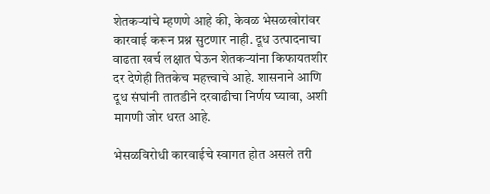शेतकऱ्यांचे म्हणणे आहे की, केवळ भेसळखोरांवर कारवाई करून प्रश्न सुटणार नाही. दूध उत्पादनाचा वाढता खर्च लक्षात घेऊन शेतकऱ्यांना किफायतशीर दर देणेही तितकेच महत्त्वाचे आहे. शासनाने आणि दूध संघांनी तातडीने दरवाढीचा निर्णय घ्यावा, अशी मागणी जोर धरत आहे.

भेसळविरोधी कारवाईचे स्वागत होत असले तरी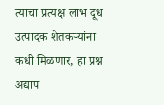त्याचा प्रत्यक्ष लाभ दूध उत्पादक शेतकऱ्यांना कधी मिळणार, हा प्रश्न अद्याप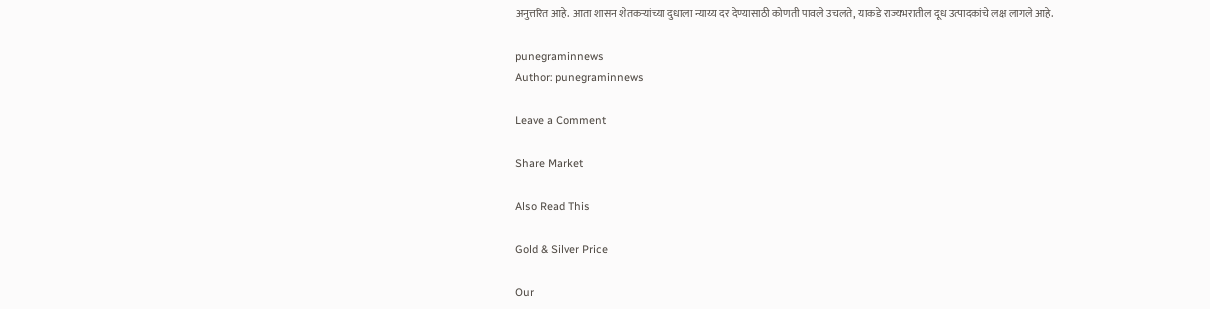अनुत्तरित आहे. आता शासन शेतकऱ्यांच्या दुधाला न्याय्य दर देण्यासाठी कोणती पावले उचलते, याकडे राज्यभरातील दूध उत्पादकांचे लक्ष लागले आहे.

punegraminnews
Author: punegraminnews

Leave a Comment

Share Market

Also Read This

Gold & Silver Price

Our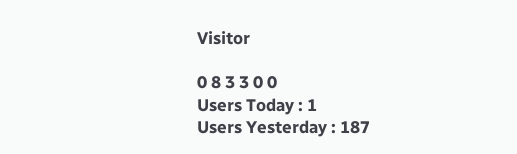Visitor

0 8 3 3 0 0
Users Today : 1
Users Yesterday : 187